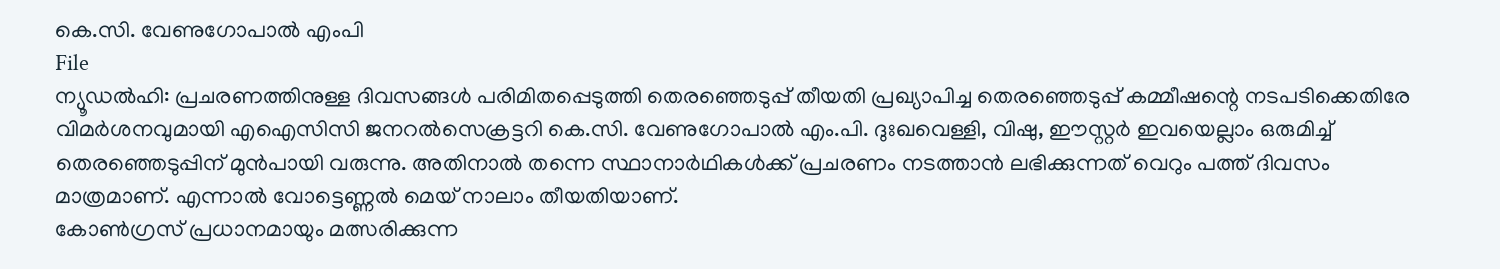കെ.സി. വേണുഗോപാൽ എംപി
File
ന്യൂഡൽഹി: പ്രചരണത്തിനുള്ള ദിവസങ്ങൾ പരിമിതപ്പെടുത്തി തെരഞ്ഞെടുപ്പ് തീയതി പ്രഖ്യാപിച്ച തെരഞ്ഞെടുപ്പ് കമ്മീഷന്റെ നടപടിക്കെതിരേ വിമർശനവുമായി എഐസിസി ജനറൽസെക്രട്ടറി കെ.സി. വേണുഗോപാൽ എം.പി. ദുഃഖവെള്ളി, വിഷു, ഈസ്റ്റർ ഇവയെല്ലാം ഒരുമിച്ച് തെരഞ്ഞെടുപ്പിന് മുൻപായി വരുന്നു. അതിനാൽ തന്നെ സ്ഥാനാർഥികൾക്ക് പ്രചരണം നടത്താൻ ലഭിക്കുന്നത് വെറും പത്ത് ദിവസം മാത്രമാണ്. എന്നാൽ വോട്ടെണ്ണൽ മെയ് നാലാം തീയതിയാണ്.
കോൺഗ്രസ് പ്രധാനമായും മത്സരിക്കുന്ന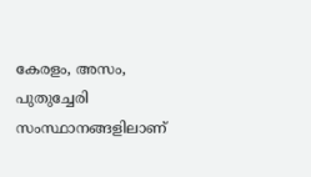കേരളം, അസം, പുതുച്ചേരി സംസ്ഥാനങ്ങളിലാണ്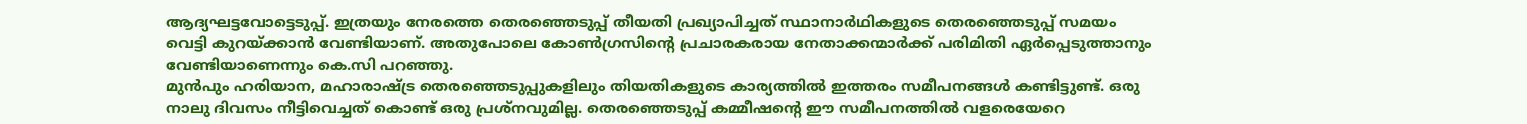ആദ്യഘട്ടവോട്ടെടുപ്പ്. ഇത്രയും നേരത്തെ തെരഞ്ഞെടുപ്പ് തീയതി പ്രഖ്യാപിച്ചത് സ്ഥാനാർഥികളുടെ തെരഞ്ഞെടുപ്പ് സമയം വെട്ടി കുറയ്ക്കാൻ വേണ്ടിയാണ്. അതുപോലെ കോൺഗ്രസിന്റെ പ്രചാരകരായ നേതാക്കന്മാർക്ക് പരിമിതി ഏർപ്പെടുത്താനും വേണ്ടിയാണെന്നും കെ.സി പറഞ്ഞു.
മുൻപും ഹരിയാന, മഹാരാഷ്ട്ര തെരഞ്ഞെടുപ്പുകളിലും തിയതികളുടെ കാര്യത്തിൽ ഇത്തരം സമീപനങ്ങൾ കണ്ടിട്ടുണ്ട്. ഒരു നാലു ദിവസം നീട്ടിവെച്ചത് കൊണ്ട് ഒരു പ്രശ്നവുമില്ല. തെരഞ്ഞെടുപ്പ് കമ്മീഷന്റെ ഈ സമീപനത്തിൽ വളരെയേറെ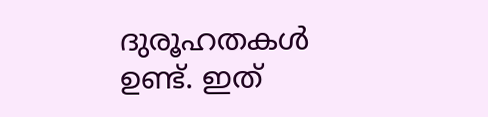ദുരൂഹതകൾ ഉണ്ട്. ഇത്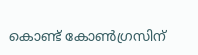കൊണ്ട് കോൺഗ്രസിന്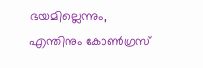ഭയമില്ലെന്നും, എന്തിനും കോൺഗ്രസ്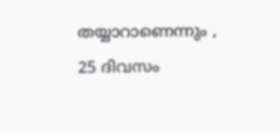തയ്യാറാണെന്നും , 25 ദിവസം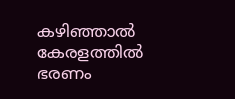കഴിഞ്ഞാൽ കേരളത്തിൽ ഭരണം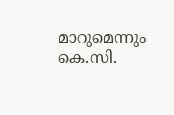മാറുമെന്നും കെ.സി.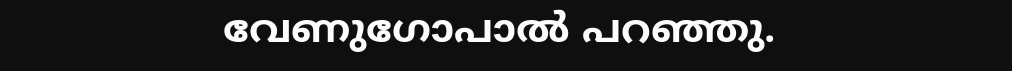വേണുഗോപാൽ പറഞ്ഞു.